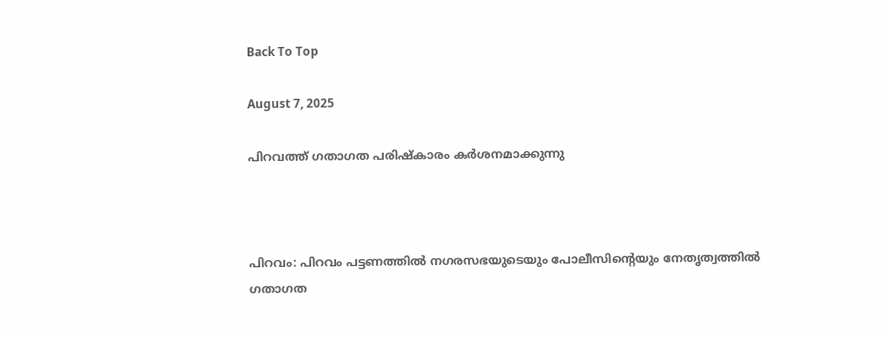Back To Top

August 7, 2025

പിറവത്ത് ഗതാഗത പരിഷ്‌കാരം കർശനമാക്കുന്നു



പിറവം: പിറവം പട്ടണത്തിൽ നഗരസഭയുടെയും പോലീസിന്റെയും നേതൃത്വത്തിൽ ഗതാഗത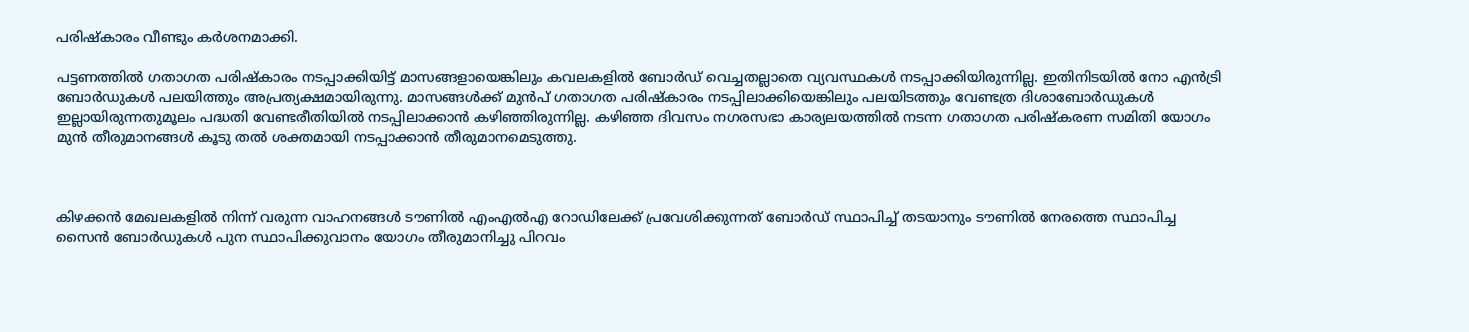പരിഷ്കാരം വീണ്ടും കർശനമാക്കി.

പട്ടണത്തിൽ ഗതാഗത പരിഷ്കാരം നടപ്പാക്കിയിട്ട് മാസങ്ങളായെങ്കിലും കവലകളിൽ ബോർഡ് വെച്ചതല്ലാതെ വ്യവസ്ഥകൾ നടപ്പാക്കിയിരുന്നില്ല. ഇതിനിടയിൽ നോ എൻട്രി ബോർഡുകൾ പലയിത്തും അപ്രത്യക്ഷമായിരുന്നു. മാസങ്ങൾക്ക് മുൻപ് ഗതാഗത പരിഷ്‌കാരം നടപ്പിലാക്കിയെങ്കിലും പലയിടത്തും വേണ്ടത്ര ദിശാബോർഡുകൾ ഇല്ലായിരുന്നതുമൂലം പദ്ധതി വേണ്ടരീതിയിൽ നടപ്പിലാക്കാൻ കഴിഞ്ഞിരുന്നില്ല. കഴിഞ്ഞ ദിവസം നഗരസഭാ കാര്യലയത്തിൽ നടന്ന ഗതാഗത പരിഷ്കരണ സമിതി യോഗം മുൻ തീരുമാനങ്ങൾ കൂടു തൽ ശക്തമായി നടപ്പാക്കാൻ തീരുമാനമെടുത്തു.



കിഴക്കൻ മേഖലകളിൽ നിന്ന് വരുന്ന വാഹനങ്ങൾ ടൗണിൽ എംഎൽഎ റോഡിലേക്ക് പ്രവേശിക്കുന്നത് ബോർഡ് സ്ഥാപിച്ച് തടയാനും ടൗണിൽ നേരത്തെ സ്ഥാപിച്ച സൈൻ ബോർഡുകൾ പുന സ്ഥാപിക്കുവാനം യോഗം തീരുമാനിച്ചു പിറവം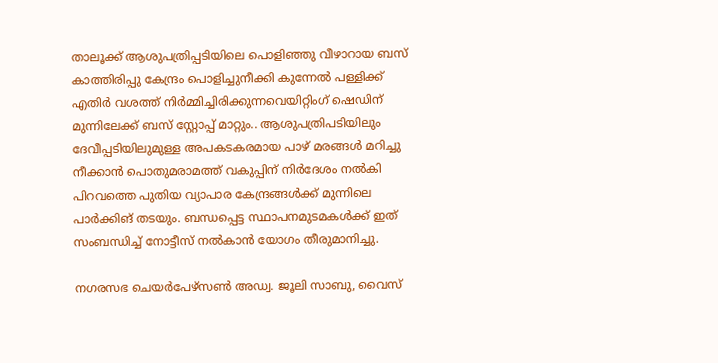താലൂക്ക് ആശുപത്രിപ്പടിയിലെ പൊളിഞ്ഞു വീഴാറായ ബസ് കാത്തിരിപ്പു കേന്ദ്രം പൊളിച്ചുനീക്കി കുന്നേൽ പള്ളിക്ക് എതിർ വശത്ത് നിർമ്മിച്ചിരിക്കുന്നവെയിറ്റിംഗ് ഷെഡിന് മുന്നിലേക്ക് ബസ് സ്റ്റോപ്പ് മാറ്റും.. ആശുപത്രിപടിയിലും ദേവീപ്പടിയിലുമുള്ള അപകടകരമായ പാഴ് മരങ്ങൾ മറിച്ചു നീക്കാൻ പൊതുമരാമത്ത് വകുപ്പിന് നിർദേശം നൽകി പിറവത്തെ പുതിയ വ്യാപാര കേന്ദ്രങ്ങൾക്ക് മുന്നിലെ പാർക്കിങ് തടയും. ബന്ധപ്പെട്ട സ്ഥാപനമുടമകൾക്ക് ഇത് സംബന്ധിച്ച് നോട്ടീസ് നൽകാൻ യോഗം തീരുമാനിച്ചു.

നഗരസഭ ചെയർപേഴ്സൺ അഡ്വ. ജൂലി സാബു, വൈസ്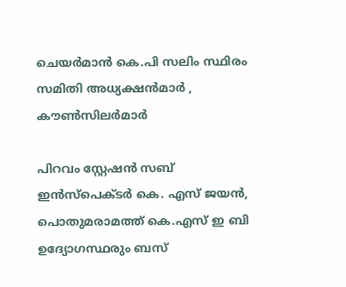ചെയർമാൻ കെ.പി സലിം സ്ഥിരം സമിതി അധ്യക്ഷൻമാർ , കൗൺസിലർമാർ

പിറവം സ്റ്റേഷൻ സബ് ഇൻസ്പെക്ടർ കെ. എസ് ജയൻ, പൊതുമരാമത്ത്‌ കെ.എസ് ഇ ബി ഉദ്യോഗസ്ഥരും ബസ്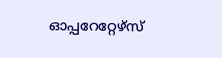ഓപ്പറേറ്റേഴ്‌സ്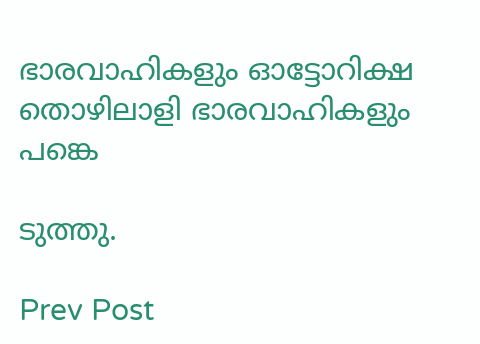ഭാരവാഹികളും ഓട്ടോറിക്ഷ തൊഴിലാളി ഭാരവാഹികളും പങ്കെ

ടുത്തു.

Prev Post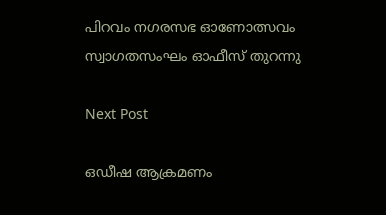പിറവം നഗരസഭ ഓണോത്സവം സ്വാഗതസംഘം ഓഫീസ് തുറന്നു

Next Post

ഒഡീഷ ആക്രമണം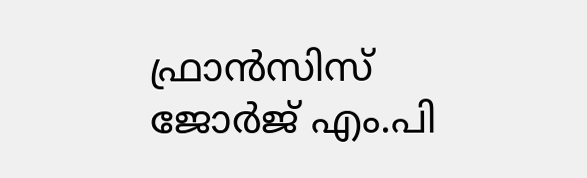ഫ്രാൻസിസ് ജോർജ് എം.പി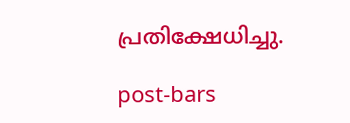പ്രതിക്ഷേധിച്ചു.

post-bars